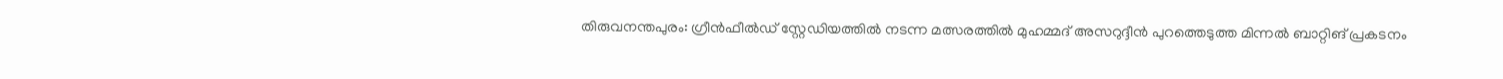തിരുവനന്തപുരം: ഗ്രീൻഫീൽഡ് സ്റ്റേഡിയത്തിൽ നടന്ന മത്സരത്തിൽ മുഹമ്മദ് അസറുദ്ദീൻ പുറത്തെടുത്ത മിന്നൽ ബാറ്റിങ് പ്രകടനം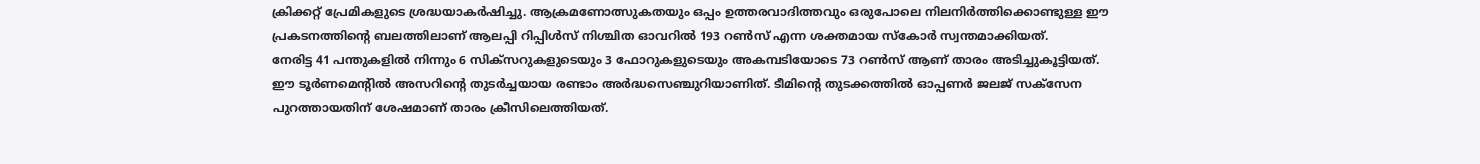ക്രിക്കറ്റ് പ്രേമികളുടെ ശ്രദ്ധയാകർഷിച്ചു. ആക്രമണോത്സുകതയും ഒപ്പം ഉത്തരവാദിത്തവും ഒരുപോലെ നിലനിർത്തിക്കൊണ്ടുള്ള ഈ പ്രകടനത്തിന്റെ ബലത്തിലാണ് ആലപ്പി റിപ്പിൾസ് നിശ്ചിത ഓവറിൽ 193 റൺസ് എന്ന ശക്തമായ സ്കോർ സ്വന്തമാക്കിയത്.
നേരിട്ട 41 പന്തുകളിൽ നിന്നും 6 സിക്സറുകളുടെയും 3 ഫോറുകളുടെയും അകമ്പടിയോടെ 73 റൺസ് ആണ് താരം അടിച്ചുകൂട്ടിയത്.
ഈ ടൂർണമെന്റിൽ അസറിന്റെ തുടർച്ചയായ രണ്ടാം അർദ്ധസെഞ്ചുറിയാണിത്. ടീമിന്റെ തുടക്കത്തിൽ ഓപ്പണർ ജലജ് സക്സേന പുറത്തായതിന് ശേഷമാണ് താരം ക്രീസിലെത്തിയത്.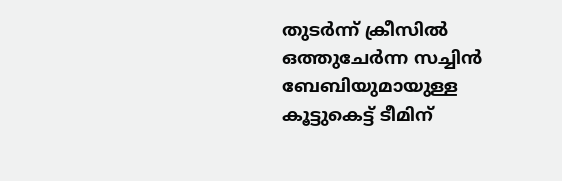തുടർന്ന് ക്രീസിൽ ഒത്തുചേർന്ന സച്ചിൻ ബേബിയുമായുള്ള കൂട്ടുകെട്ട് ടീമിന്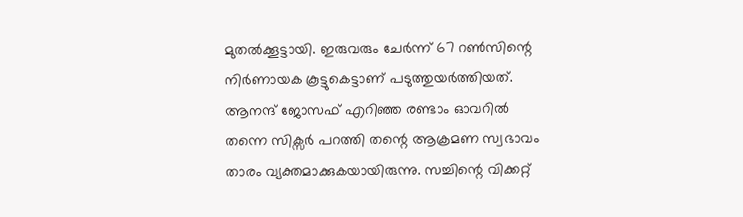മുതൽക്കൂട്ടായി. ഇരുവരും ചേർന്ന് 67 റൺസിന്റെ നിർണായക കൂട്ടുകെട്ടാണ് പടുത്തുയർത്തിയത്.
ആനന്ദ് ജോസഫ് എറിഞ്ഞ രണ്ടാം ഓവറിൽ തന്നെ സിക്സർ പറത്തി തന്റെ ആക്രമണ സ്വഭാവം താരം വ്യക്തമാക്കുകയായിരുന്നു. സച്ചിന്റെ വിക്കറ്റ്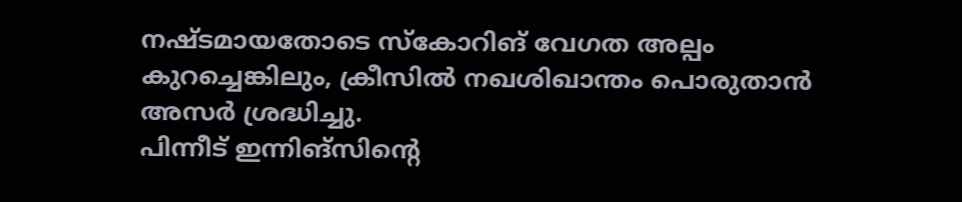നഷ്ടമായതോടെ സ്കോറിങ് വേഗത അല്പം കുറച്ചെങ്കിലും, ക്രീസിൽ നഖശിഖാന്തം പൊരുതാൻ അസർ ശ്രദ്ധിച്ചു.
പിന്നീട് ഇന്നിങ്സിന്റെ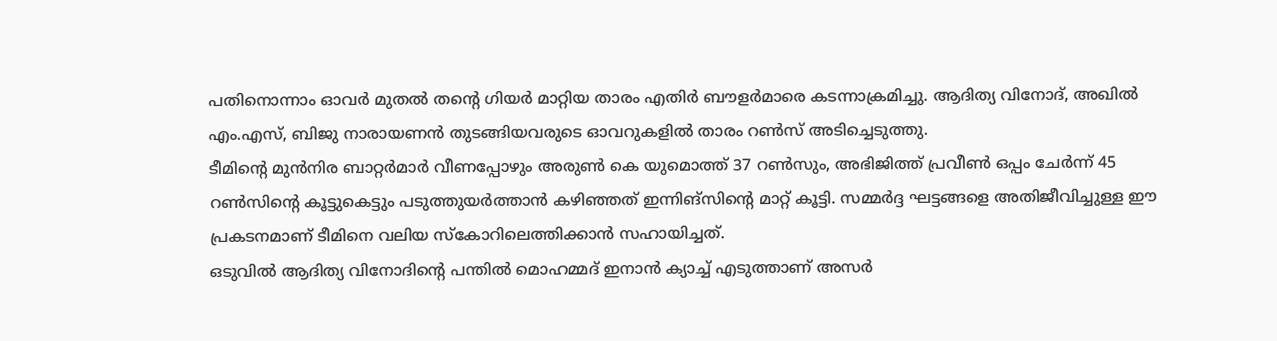പതിനൊന്നാം ഓവർ മുതൽ തന്റെ ഗിയർ മാറ്റിയ താരം എതിർ ബൗളർമാരെ കടന്നാക്രമിച്ചു. ആദിത്യ വിനോദ്, അഖിൽ എം.എസ്, ബിജു നാരായണൻ തുടങ്ങിയവരുടെ ഓവറുകളിൽ താരം റൺസ് അടിച്ചെടുത്തു.
ടീമിന്റെ മുൻനിര ബാറ്റർമാർ വീണപ്പോഴും അരുൺ കെ യുമൊത്ത് 37 റൺസും, അഭിജിത്ത് പ്രവീൺ ഒപ്പം ചേർന്ന് 45 റൺസിന്റെ കൂട്ടുകെട്ടും പടുത്തുയർത്താൻ കഴിഞ്ഞത് ഇന്നിങ്സിന്റെ മാറ്റ് കൂട്ടി. സമ്മർദ്ദ ഘട്ടങ്ങളെ അതിജീവിച്ചുള്ള ഈ പ്രകടനമാണ് ടീമിനെ വലിയ സ്കോറിലെത്തിക്കാൻ സഹായിച്ചത്.
ഒടുവിൽ ആദിത്യ വിനോദിന്റെ പന്തിൽ മൊഹമ്മദ് ഇനാൻ ക്യാച്ച് എടുത്താണ് അസർ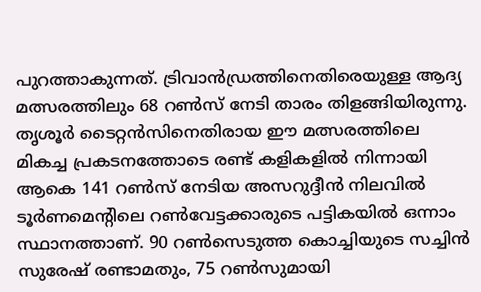പുറത്താകുന്നത്. ട്രിവാൻഡ്രത്തിനെതിരെയുള്ള ആദ്യ മത്സരത്തിലും 68 റൺസ് നേടി താരം തിളങ്ങിയിരുന്നു.
തൃശൂർ ടൈറ്റൻസിനെതിരായ ഈ മത്സരത്തിലെ മികച്ച പ്രകടനത്തോടെ രണ്ട് കളികളിൽ നിന്നായി ആകെ 141 റൺസ് നേടിയ അസറുദ്ദീൻ നിലവിൽ ടൂർണമെന്റിലെ റൺവേട്ടക്കാരുടെ പട്ടികയിൽ ഒന്നാം സ്ഥാനത്താണ്. 90 റൺസെടുത്ത കൊച്ചിയുടെ സച്ചിൻ സുരേഷ് രണ്ടാമതും, 75 റൺസുമായി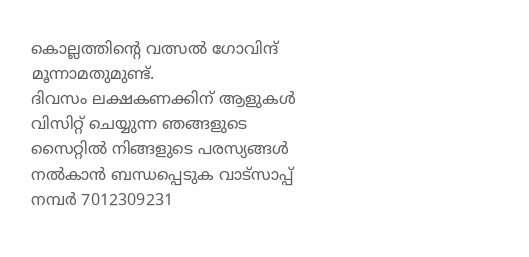കൊല്ലത്തിന്റെ വത്സൽ ഗോവിന്ദ് മൂന്നാമതുമുണ്ട്.
ദിവസം ലക്ഷകണക്കിന് ആളുകൾ വിസിറ്റ് ചെയ്യുന്ന ഞങ്ങളുടെ സൈറ്റിൽ നിങ്ങളുടെ പരസ്യങ്ങൾ നൽകാൻ ബന്ധപ്പെടുക വാട്സാപ്പ് നമ്പർ 7012309231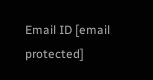Email ID [email protected]